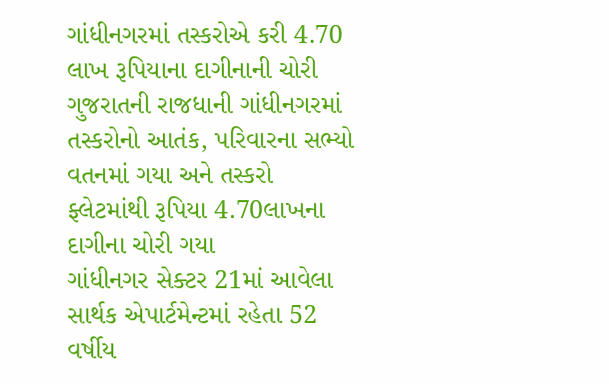ગાંધીનગરમાં તસ્કરોએ કરી 4.70 લાખ રૂપિયાના દાગીનાની ચોરી
ગુજરાતની રાજધાની ગાંધીનગરમાં તસ્કરોનો આતંક, પરિવારના સભ્યો વતનમાં ગયા અને તસ્કરો ફ્લેટમાંથી રૂપિયા 4.70લાખના દાગીના ચોરી ગયા
ગાંધીનગર સેક્ટર 21માં આવેલા સાર્થક એપાર્ટમેન્ટમાં રહેતા 52 વર્ષીય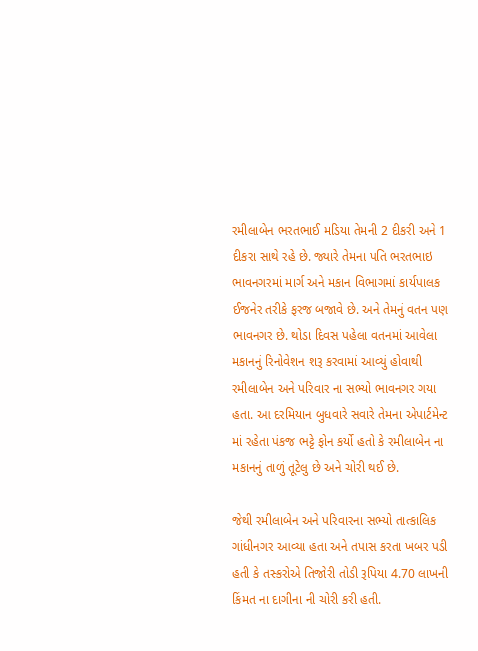રમીલાબેન ભરતભાઈ મડિયા તેમની 2 દીકરી અને 1 દીકરા સાથે રહે છે. જ્યારે તેમના પતિ ભરતભાઇ ભાવનગરમાં માર્ગ અને મકાન વિભાગમાં કાર્યપાલક ઈજનેર તરીકે ફરજ બજાવે છે. અને તેમનું વતન પણ ભાવનગર છે. થોડા દિવસ પહેલા વતનમાં આવેલા મકાનનું રિનોવેશન શરૂ કરવામાં આવ્યું હોવાથી રમીલાબેન અને પરિવાર ના સભ્યો ભાવનગર ગયા હતા. આ દરમિયાન બુધવારે સવારે તેમના એપાર્ટમેન્ટ માં રહેતા પંકજ ભટ્ટે ફોન કર્યો હતો કે રમીલાબેન ના મકાનનું તાળું તૂટેલુ છે અને ચોરી થઈ છે.

જેથી રમીલાબેન અને પરિવારના સભ્યો તાત્કાલિક ગાંધીનગર આવ્યા હતા અને તપાસ કરતા ખબર પડી હતી કે તસ્કરોએ તિજોરી તોડી રૂપિયા 4.70 લાખની કિંમત ના દાગીના ની ચોરી કરી હતી.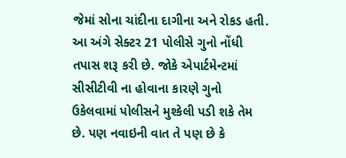જેમાં સોના ચાંદીના દાગીના અને રોકડ હતી. આ અંગે સેક્ટર 21 પોલીસે ગુનો નોંધી તપાસ શરૂ કરી છે. જોકે એપાર્ટમેન્ટમાં સીસીટીવી ના હોવાના કારણે ગુનો ઉકેલવામાં પોલીસને મુશ્કેલી પડી શકે તેમ છે. પણ નવાઇની વાત તે પણ છે કે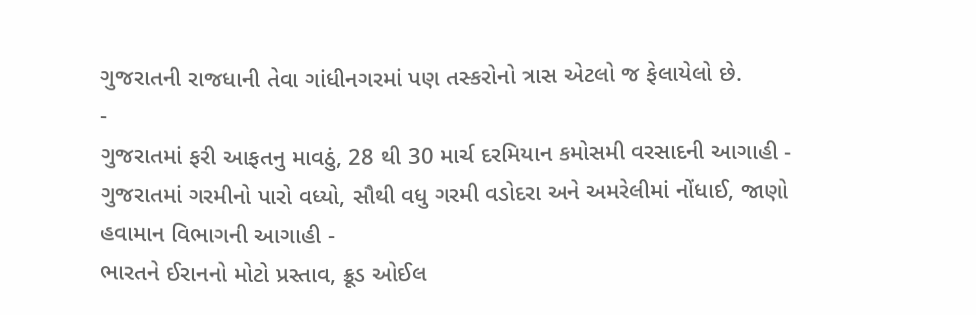ગુજરાતની રાજધાની તેવા ગાંધીનગરમાં પણ તસ્કરોનો ત્રાસ એટલો જ ફેલાયેલો છે.
-
ગુજરાતમાં ફરી આફતનુ માવઠું, 28 થી 30 માર્ચ દરમિયાન કમોસમી વરસાદની આગાહી -
ગુજરાતમાં ગરમીનો પારો વધ્યો, સૌથી વધુ ગરમી વડોદરા અને અમરેલીમાં નોંધાઈ, જાણો હવામાન વિભાગની આગાહી -
ભારતને ઈરાનનો મોટો પ્રસ્તાવ, ક્રૂડ ઓઈલ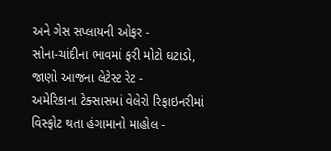અને ગેસ સપ્લાયની ઓફર -
સોના-ચાંદીના ભાવમાં ફરી મોટો ઘટાડો, જાણો આજના લેટેસ્ટ રેટ -
અમેરિકાના ટેક્સાસમાં વેલેરો રિફાઇનરીમાં વિસ્ફોટ થતા હંગામાનો માહોલ -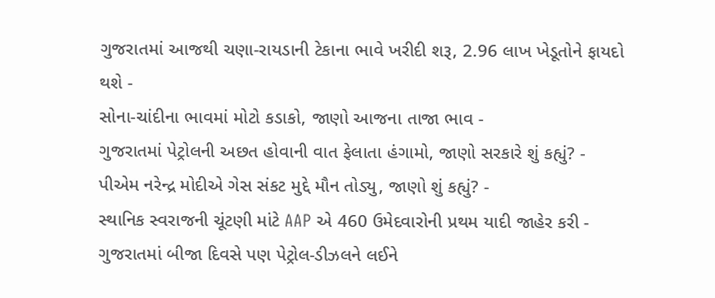ગુજરાતમાં આજથી ચણા-રાયડાની ટેકાના ભાવે ખરીદી શરૂ, 2.96 લાખ ખેડૂતોને ફાયદો થશે -
સોના-ચાંદીના ભાવમાં મોટો કડાકો, જાણો આજના તાજા ભાવ -
ગુજરાતમાં પેટ્રોલની અછત હોવાની વાત ફેલાતા હંગામો, જાણો સરકારે શું કહ્યું? -
પીએમ નરેન્દ્ર મોદીએ ગેસ સંકટ મુદ્દે મૌન તોડ્યુ, જાણો શું કહ્યું? -
સ્થાનિક સ્વરાજની ચૂંટણી માંટે AAP એ 460 ઉમેદવારોની પ્રથમ યાદી જાહેર કરી -
ગુજરાતમાં બીજા દિવસે પણ પેટ્રોલ-ડીઝલને લઈને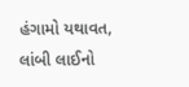હંગામો યથાવત, લાંબી લાઈનો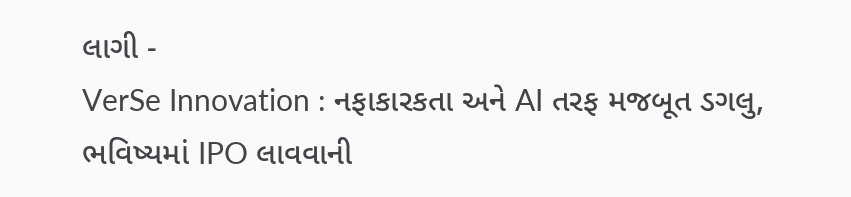લાગી -
VerSe Innovation : નફાકારકતા અને AI તરફ મજબૂત ડગલુ, ભવિષ્યમાં IPO લાવવાની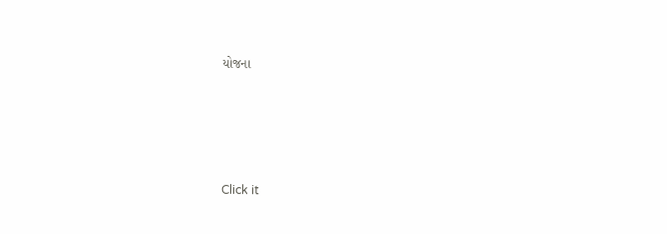યોજના








Click it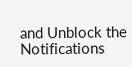and Unblock the Notifications